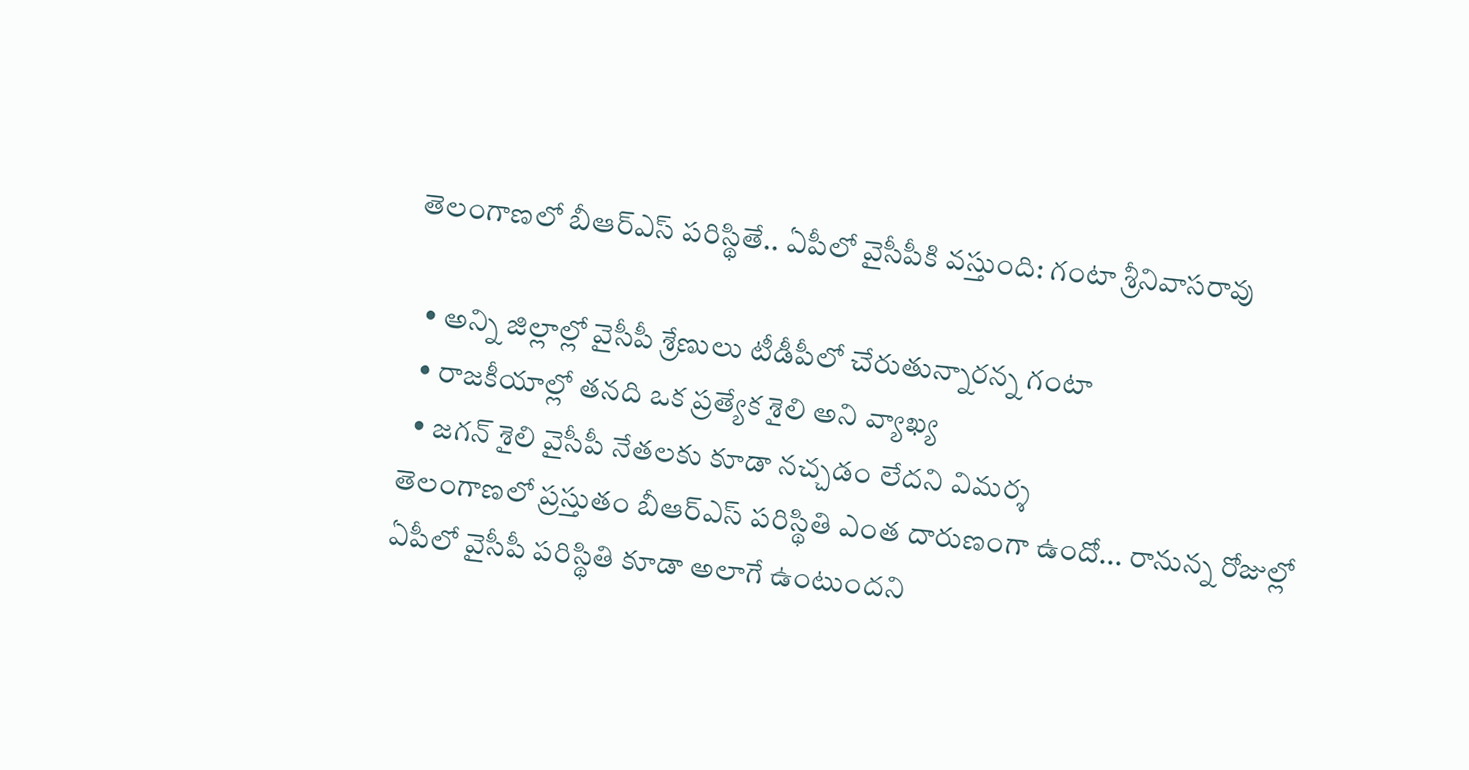తెలంగాణలో బీఆర్ఎస్ పరిస్థితే.. ఏపీలో వైసీపీకి వస్తుంది: గంటా శ్రీనివాసరావు

  • అన్ని జిల్లాల్లో వైసీపీ శ్రేణులు టీడీపీలో చేరుతున్నారన్న గంటా
  • రాజకీయాల్లో తనది ఒక ప్రత్యేక శైలి అని వ్యాఖ్య
  • జగన్ శైలి వైసీపీ నేతలకు కూడా నచ్చడం లేదని విమర్శ
తెలంగాణలో ప్రస్తుతం బీఆర్ఎస్ పరిస్థితి ఎంత దారుణంగా ఉందో... రానున్న రోజుల్లో ఏపీలో వైసీపీ పరిస్థితి కూడా అలాగే ఉంటుందని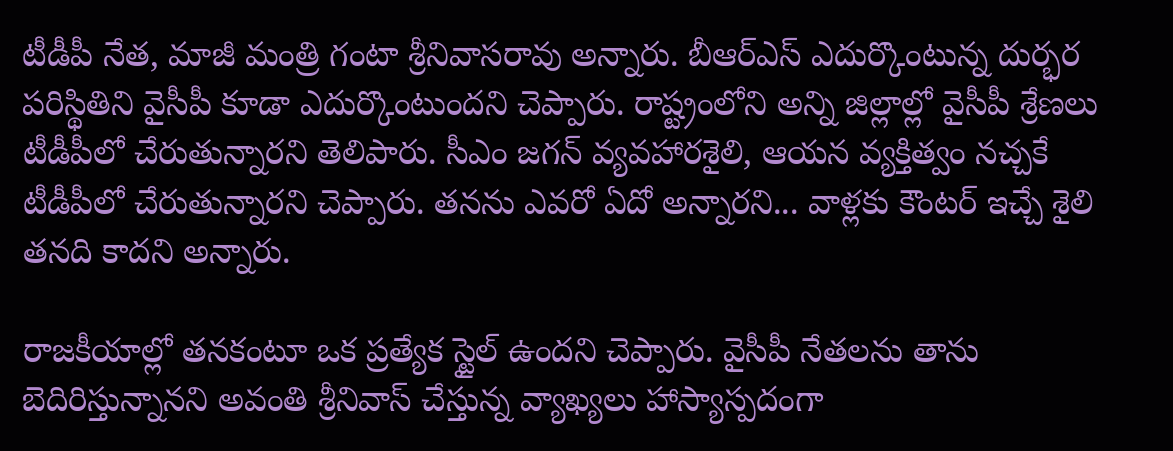టీడీపీ నేత, మాజీ మంత్రి గంటా శ్రీనివాసరావు అన్నారు. బీఆర్ఎస్ ఎదుర్కొంటున్న దుర్భర పరిస్థితిని వైసీపీ కూడా ఎదుర్కొంటుందని చెప్పారు. రాష్ట్రంలోని అన్ని జిల్లాల్లో వైసీపీ శ్రేణలు టీడీపీలో చేరుతున్నారని తెలిపారు. సీఎం జగన్ వ్యవహారశైలి, ఆయన వ్యక్తిత్వం నచ్చకే టీడీపీలో చేరుతున్నారని చెప్పారు. తనను ఎవరో ఏదో అన్నారని... వాళ్లకు కౌంటర్ ఇచ్చే శైలి తనది కాదని అన్నారు.

రాజకీయాల్లో తనకంటూ ఒక ప్రత్యేక స్టైల్ ఉందని చెప్పారు. వైసీపీ నేతలను తాను బెదిరిస్తున్నానని అవంతి శ్రీనివాస్ చేస్తున్న వ్యాఖ్యలు హాస్యాస్పదంగా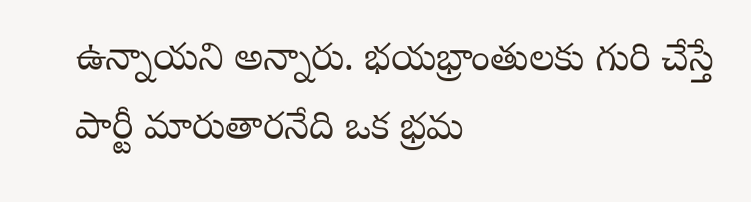ఉన్నాయని అన్నారు. భయభ్రాంతులకు గురి చేస్తే పార్టీ మారుతారనేది ఒక భ్రమ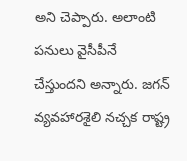అని చెప్పారు. అలాంటి పనులు వైసీపీనే చేస్తుందని అన్నారు. జగన్ వ్యవహారశైలి నచ్చక రాష్ట్ర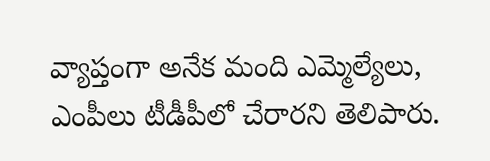వ్యాప్తంగా అనేక మంది ఎమ్మెల్యేలు, ఎంపీలు టీడీపీలో చేరారని తెలిపారు.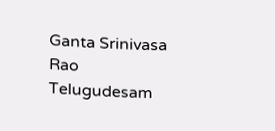Ganta Srinivasa Rao
Telugudesam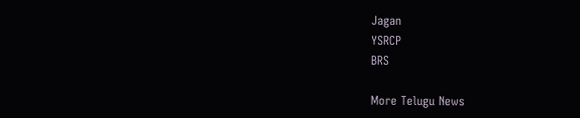Jagan
YSRCP
BRS

More Telugu News